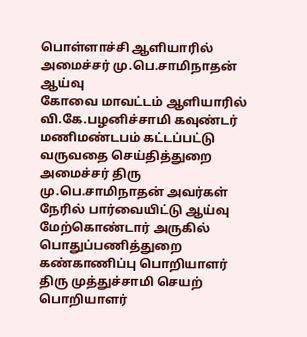பொள்ளாச்சி ஆளியாரில் அமைச்சர் மு.பெ.சாமிநாதன் ஆய்வு
கோவை மாவட்டம் ஆளியாரில் வி.கே.பழனிச்சாமி கவுண்டர் மணிமண்டபம் கட்டப்பட்டு வருவதை செய்தித்துறை அமைச்சர் திரு மு.பெ.சாமிநாதன் அவர்கள் நேரில் பார்வையிட்டு ஆய்வு மேற்கொண்டார் அருகில் பொதுப்பணித்துறை கண்காணிப்பு பொறியாளர் திரு முத்துச்சாமி செயற் பொறியாளர்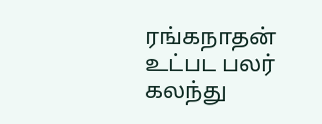ரங்கநாதன் உட்பட பலர் கலந்து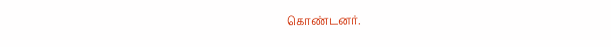கொண்டனர்.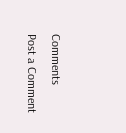Comments
Post a Comment